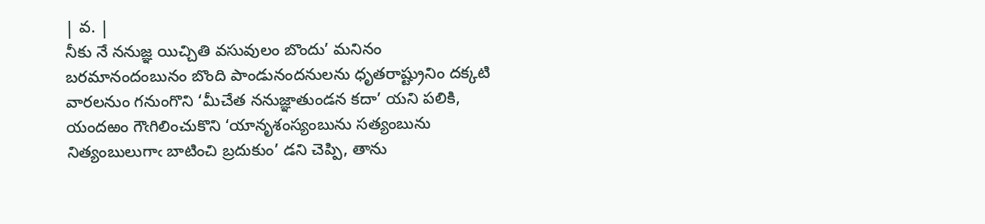| వ. |
నీకు నే ననుజ్ఞ యిచ్చితి వసువులం బొందు’ మనినం బరమానందంబునం బొంది పాండునందనులను ధృతరాష్ట్రునిం దక్కటి వారలనుం గనుంగొని ‘మీచేత ననుజ్ఞాతుండన కదా’ యని పలికి, యందఱం గౌఁగిలించుకొని ‘యానృశంస్యంబును సత్యంబును నిత్యంబులుగాఁ బాటించి బ్రదుకుం’ డని చెప్పి, తాను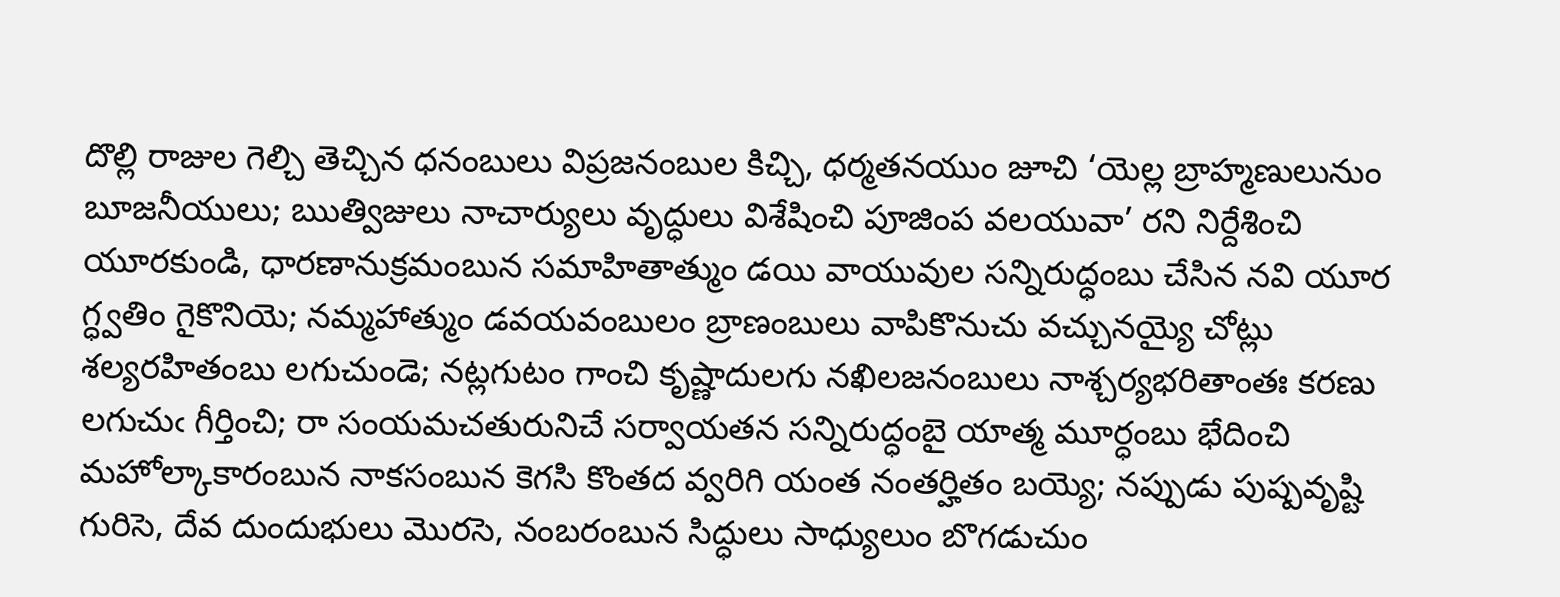దొల్లి రాజుల గెల్చి తెచ్చిన ధనంబులు విప్రజనంబుల కిచ్చి, ధర్మతనయుం జూచి ‘యెల్ల బ్రాహ్మణులునుం బూజనీయులు; ఋత్విజులు నాచార్యులు వృద్ధులు విశేషించి పూజింప వలయువా’ రని నిర్దేశించి యూరకుండి, ధారణానుక్రమంబున సమాహితాత్ముం డయి వాయువుల సన్నిరుద్ధంబు చేసిన నవి యూర గ్ధ్వతిం గైకొనియె; నమ్మహాత్ముం డవయవంబులం బ్రాణంబులు వాపికొనుచు వచ్చునయ్యై చోట్లు శల్యరహితంబు లగుచుండె; నట్లగుటం గాంచి కృష్ణాదులగు నఖిలజనంబులు నాశ్చర్యభరితాంతః కరణు లగుచుఁ గీర్తించి; రా సంయమచతురునిచే సర్వాయతన సన్నిరుద్ధంబై యాత్మ మూర్ధంబు భేదించి మహోల్కాకారంబున నాకసంబున కెగసి కొంతద వ్వరిగి యంత నంతర్హితం బయ్యె; నప్పుడు పుష్పవృష్టి గురిసె, దేవ దుందుభులు మొరసె, నంబరంబున సిద్ధులు సాధ్యులుం బొగడుచుం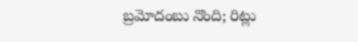బ్రమోదంబు నొంది; రిట్లు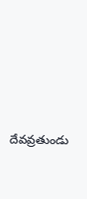దేవవ్రతుండు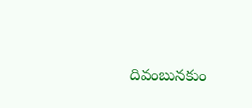దివంబునకుం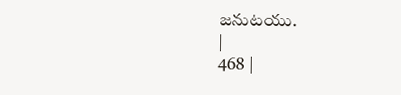జనుటయు.
|
468 |